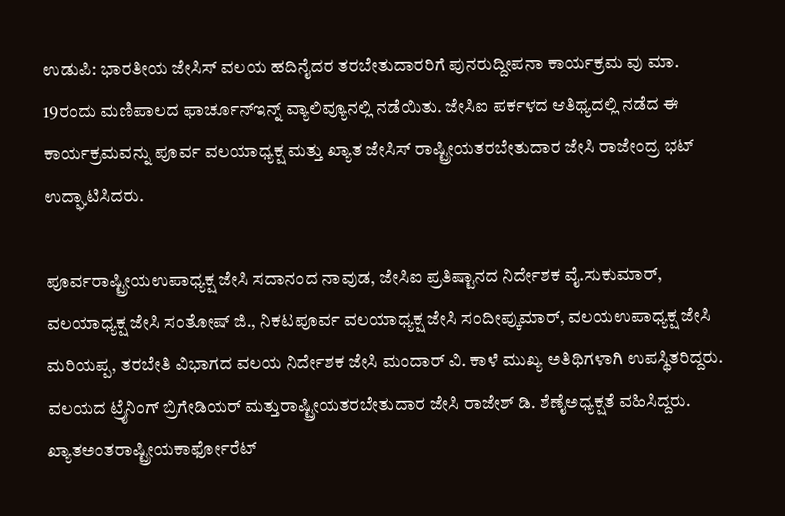ಉಡುಪಿ: ಭಾರತೀಯ ಜೇಸಿಸ್ ವಲಯ ಹದಿನೈದರ ತರಬೇತುದಾರರಿಗೆ ಪುನರುದ್ದೀಪನಾ ಕಾರ್ಯಕ್ರಮ ವು ಮಾ. 19ರಂದು ಮಣಿಪಾಲದ ಫಾರ್ಚೂನ್ಇನ್ನ್ ವ್ಯಾಲಿವ್ಯೂನಲ್ಲಿ ನಡೆಯಿತು. ಜೇಸಿಐ ಪರ್ಕಳದ ಆತಿಥ್ಯದಲ್ಲಿ ನಡೆದ ಈ ಕಾರ್ಯಕ್ರಮವನ್ನು ಪೂರ್ವ ವಲಯಾಧ್ಯಕ್ಷ ಮತ್ತು ಖ್ಯಾತ ಜೇಸಿಸ್ ರಾಷ್ಟ್ರೀಯತರಬೇತುದಾರ ಜೇಸಿ ರಾಜೇಂದ್ರ ಭಟ್ ಉದ್ಘಾಟಿಸಿದರು.

ಪೂರ್ವರಾಷ್ಟ್ರೀಯಉಪಾಧ್ಯಕ್ಷ ಜೇಸಿ ಸದಾನಂದ ನಾವುಡ, ಜೇಸಿಐ ಪ್ರತಿಷ್ಟಾನದ ನಿರ್ದೇಶಕ ವೈ.ಸುಕುಮಾರ್, ವಲಯಾಧ್ಯಕ್ಷ ಜೇಸಿ ಸಂತೋಷ್ ಜಿ., ನಿಕಟಪೂರ್ವ ವಲಯಾಧ್ಯಕ್ಷ ಜೇಸಿ ಸಂದೀಪ್ಕುಮಾರ್, ವಲಯಉಪಾಧ್ಯಕ್ಷ ಜೇಸಿ ಮರಿಯಪ್ಪ, ತರಬೇತಿ ವಿಭಾಗದ ವಲಯ ನಿರ್ದೇಶಕ ಜೇಸಿ ಮಂದಾರ್ ವಿ. ಕಾಳೆ ಮುಖ್ಯ ಅತಿಥಿಗಳಾಗಿ ಉಪಸ್ಥಿತರಿದ್ದರು.
ವಲಯದ ಟ್ರೈನಿಂಗ್ ಬ್ರಿಗೇಡಿಯರ್ ಮತ್ತುರಾಷ್ಟ್ರೀಯತರಬೇತುದಾರ ಜೇಸಿ ರಾಜೇಶ್ ಡಿ. ಶೆಣೈಅಧ್ಯಕ್ಷತೆ ವಹಿಸಿದ್ದರು. ಖ್ಯಾತಅಂತರಾಷ್ಟ್ರೀಯಕಾರ್ಫೋರೆಟ್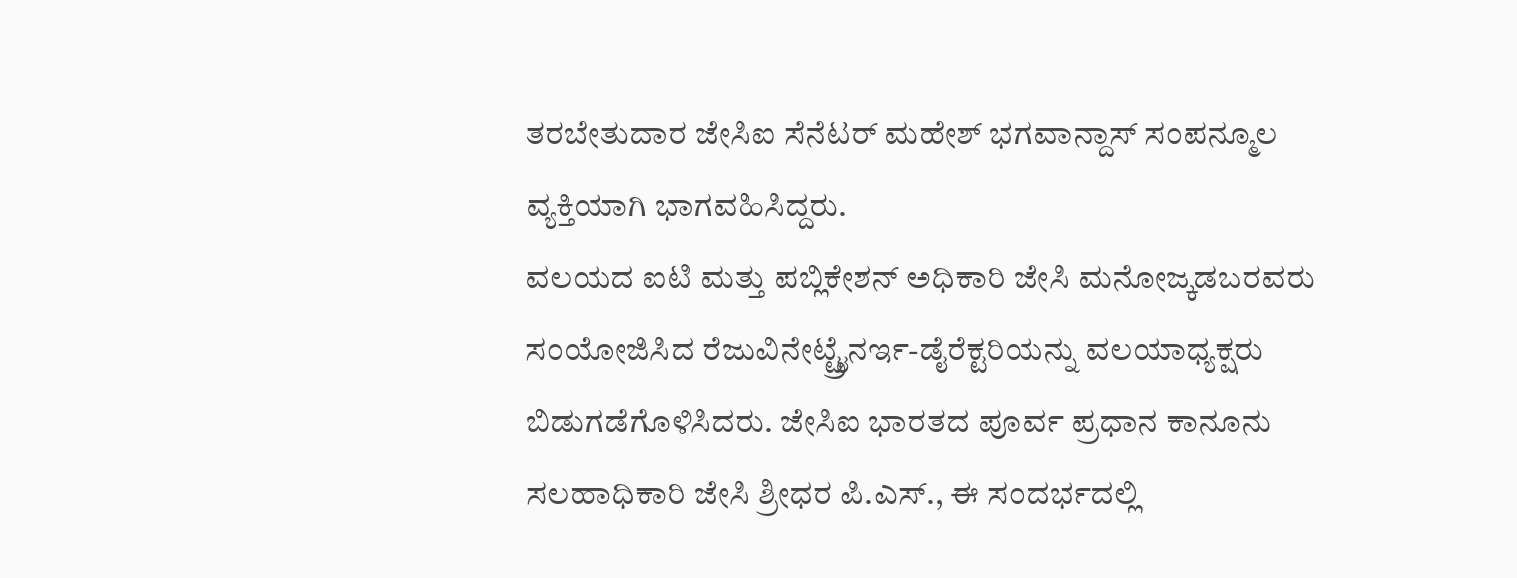ತರಬೇತುದಾರ ಜೇಸಿಐ ಸೆನೆಟರ್ ಮಹೇಶ್ ಭಗವಾನ್ದಾಸ್ ಸಂಪನ್ಮೂಲ ವ್ಯಕ್ತಿಯಾಗಿ ಭಾಗವಹಿಸಿದ್ದರು.
ವಲಯದ ಐಟಿ ಮತ್ತು ಪಬ್ಲಿಕೇಶನ್ ಅಧಿಕಾರಿ ಜೇಸಿ ಮನೋಜ್ಕಡಬರವರು ಸಂಯೋಜಿಸಿದ ರೆಜುವಿನೇಟ್ಟ್ರೈನರ್ಇ-ಡೈರೆಕ್ಟರಿಯನ್ನು ವಲಯಾಧ್ಯಕ್ಷರು ಬಿಡುಗಡೆಗೊಳಿಸಿದರು. ಜೇಸಿಐ ಭಾರತದ ಪೂರ್ವ ಪ್ರಧಾನ ಕಾನೂನು ಸಲಹಾಧಿಕಾರಿ ಜೇಸಿ ಶ್ರೀಧರ ಪಿ.ಎಸ್., ಈ ಸಂದರ್ಭದಲ್ಲಿ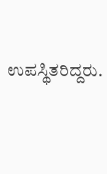ಉಪಸ್ಥಿತರಿದ್ದರು.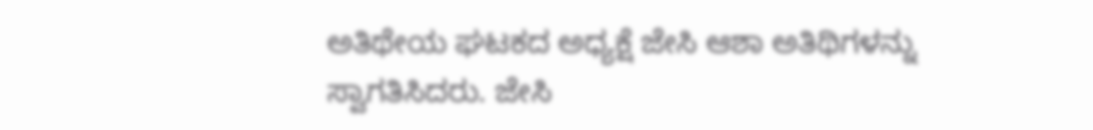ಅತಿಥೇಯ ಘಟಕದ ಅಧ್ಯಕ್ಷೆ ಜೇಸಿ ಆಶಾ ಅತಿಥಿಗಳನ್ನು ಸ್ವಾಗತಿಸಿದರು. ಜೇಸಿ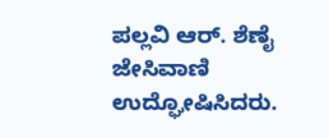ಪಲ್ಲವಿ ಆರ್. ಶೆಣೈ ಜೇಸಿವಾಣಿ ಉದ್ಘೋಷಿಸಿದರು.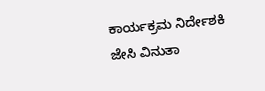ಕಾರ್ಯಕ್ರಮ ನಿರ್ದೇಶಕಿ ಜೇಸಿ ವಿನುತಾ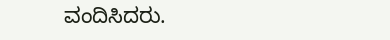ವಂದಿಸಿದರು.